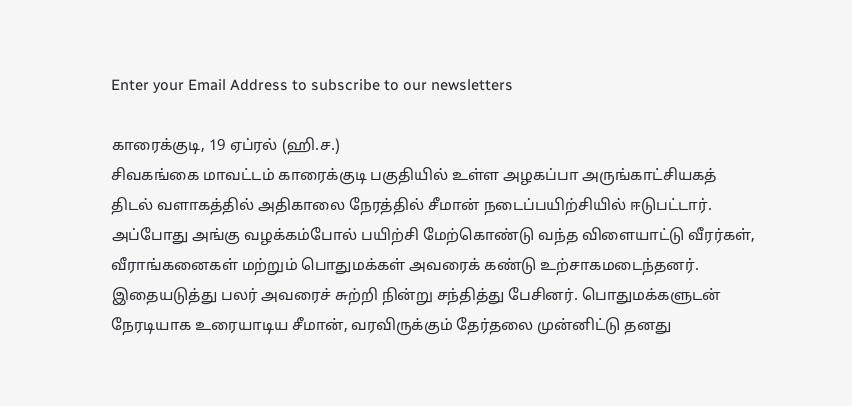Enter your Email Address to subscribe to our newsletters

காரைக்குடி, 19 ஏப்ரல் (ஹி.ச.)
சிவகங்கை மாவட்டம் காரைக்குடி பகுதியில் உள்ள அழகப்பா அருங்காட்சியகத் திடல் வளாகத்தில் அதிகாலை நேரத்தில் சீமான் நடைப்பயிற்சியில் ஈடுபட்டார்.
அப்போது அங்கு வழக்கம்போல் பயிற்சி மேற்கொண்டு வந்த விளையாட்டு வீரர்கள், வீராங்கனைகள் மற்றும் பொதுமக்கள் அவரைக் கண்டு உற்சாகமடைந்தனர்.
இதையடுத்து பலர் அவரைச் சுற்றி நின்று சந்தித்து பேசினர். பொதுமக்களுடன் நேரடியாக உரையாடிய சீமான், வரவிருக்கும் தேர்தலை முன்னிட்டு தனது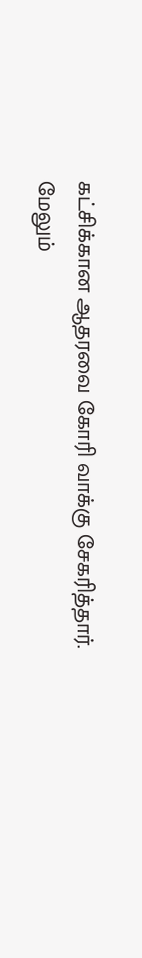கட்சிக்கான ஆதரவை கோரி வாக்கு சேகரித்தார்.
மேலும்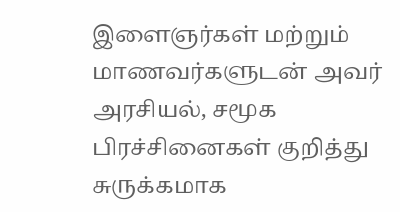இளைஞர்கள் மற்றும் மாணவர்களுடன் அவர் அரசியல், சமூக பிரச்சினைகள் குறித்து சுருக்கமாக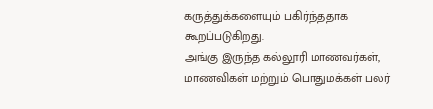கருத்துக்களையும் பகிர்ந்ததாக கூறப்படுகிறது.
அங்கு இருந்த கல்லூரி மாணவர்கள், மாணவிகள் மற்றும் பொதுமக்கள் பலர்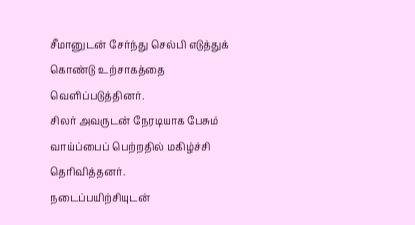சீமானுடன் சேர்ந்து செல்பி எடுத்துக் கொண்டு உற்சாகத்தை வெளிப்படுத்தினர்.
சிலர் அவருடன் நேரடியாக பேசும் வாய்ப்பைப் பெற்றதில் மகிழ்ச்சி தெரிவித்தனர்.
நடைப்பயிற்சியுடன்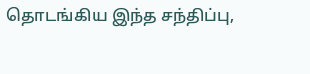தொடங்கிய இந்த சந்திப்பு,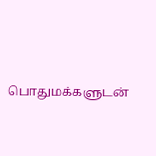பொதுமக்களுடன்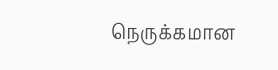நெருக்கமான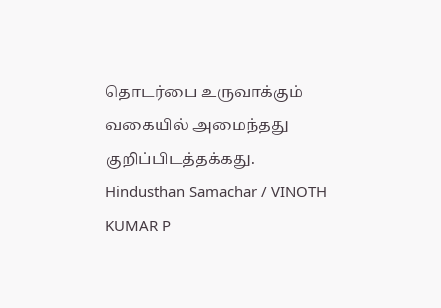தொடர்பை உருவாக்கும் வகையில் அமைந்தது குறிப்பிடத்தக்கது.
Hindusthan Samachar / VINOTH KUMAR P